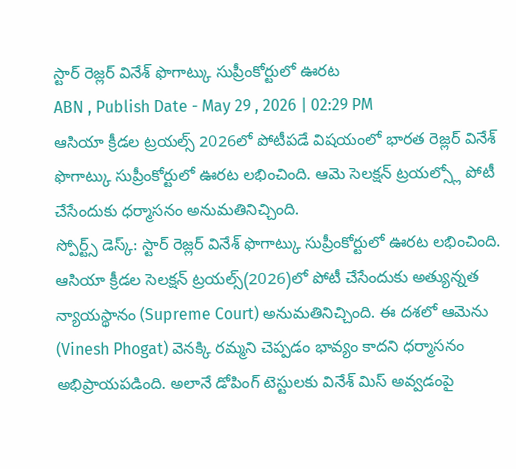స్టార్ రెజ్లర్ వినేశ్ ఫొగాట్కు సుప్రీంకోర్టులో ఊరట
ABN , Publish Date - May 29 , 2026 | 02:29 PM
ఆసియా క్రీడల ట్రయల్స్ 2026లో పోటీపడే విషయంలో భారత రెజ్లర్ వినేశ్ ఫొగాట్కు సుప్రీంకోర్టులో ఊరట లభించింది. ఆమె సెలక్షన్ ట్రయల్స్లో పోటీ చేసేందుకు ధర్మాసనం అనుమతినిచ్చింది.
స్పోర్ట్స్ డెస్క్: స్టార్ రెజ్లర్ వినేశ్ ఫొగాట్కు సుప్రీంకోర్టులో ఊరట లభించింది. ఆసియా క్రీడల సెలక్షన్ ట్రయల్స్(2026)లో పోటీ చేసేందుకు అత్యున్నత న్యాయస్థానం (Supreme Court) అనుమతినిచ్చింది. ఈ దశలో ఆమెను (Vinesh Phogat) వెనక్కి రమ్మని చెప్పడం భావ్యం కాదని ధర్మాసనం అభిప్రాయపడింది. అలానే డోపింగ్ టెస్టులకు వినేశ్ మిస్ అవ్వడంపై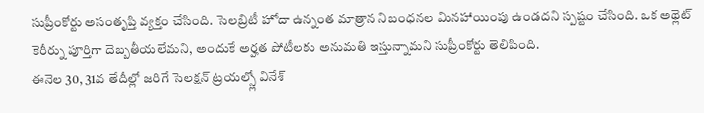సుప్రీంకోర్టు అసంతృప్తి వ్యక్తం చేసింది. సెలబ్రిటీ హోదా ఉన్నంత మాత్రాన నిబంధనల మినహాయింపు ఉండదని స్పష్టం చేసింది. ఒక అథ్లెట్ కెరీర్ను పూర్తిగా దెబ్బతీయలేమని, అందుకే అర్హత పోటీలకు అనుమతి ఇస్తున్నామని సుప్రీంకోర్టు తెలిపింది.
ఈనెల 30, 31వ తేదీల్లో జరిగే సెలక్షన్ ట్రయల్స్లో వినేశ్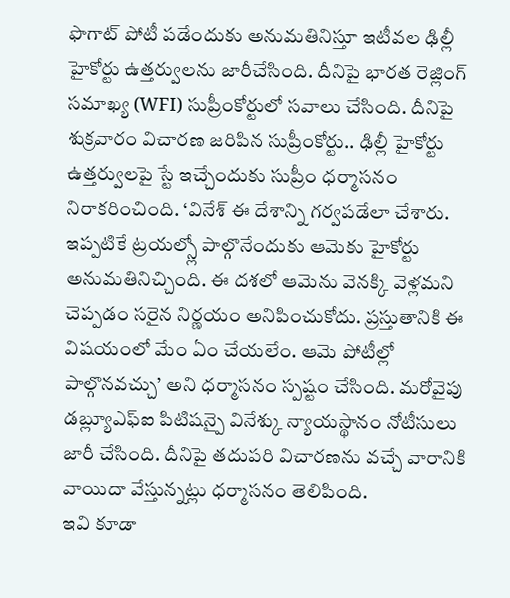ఫొగాట్ పోటీ పడేందుకు అనుమతినిస్తూ ఇటీవల ఢిల్లీ హైకోర్టు ఉత్తర్వులను జారీచేసింది. దీనిపై భారత రెజ్లింగ్ సమాఖ్య (WFI) సుప్రీంకోర్టులో సవాలు చేసింది. దీనిపై శుక్రవారం విచారణ జరిపిన సుప్రీంకోర్టు.. ఢిల్లీ హైకోర్టు ఉత్తర్వులపై స్టే ఇచ్చేందుకు సుప్రీం ధర్మాసనం నిరాకరించింది. ‘వినేశ్ ఈ దేశాన్ని గర్వపడేలా చేశారు. ఇప్పటికే ట్రయల్స్లో పాల్గొనేందుకు ఆమెకు హైకోర్టు అనుమతినిచ్చింది. ఈ దశలో ఆమెను వెనక్కి వెళ్లమని చెప్పడం సరైన నిర్ణయం అనిపించుకోదు. ప్రస్తుతానికి ఈ విషయంలో మేం ఏం చేయలేం. ఆమె పోటీల్లో పాల్గొనవచ్చు’ అని ధర్మాసనం స్పష్టం చేసింది. మరోవైపు డబ్ల్యూఎఫ్ఐ పిటిషన్పై వినేశ్కు న్యాయస్థానం నోటీసులు జారీ చేసింది. దీనిపై తదుపరి విచారణను వచ్చే వారానికి వాయిదా వేస్తున్నట్లు ధర్మాసనం తెలిపింది.
ఇవి కూడా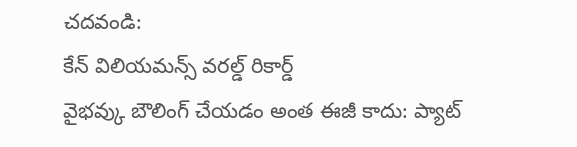చదవండి:
కేన్ విలియమన్స్ వరల్డ్ రికార్డ్
వైభవ్కు బౌలింగ్ చేయడం అంత ఈజీ కాదు: ప్యాట్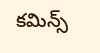కమిన్స్